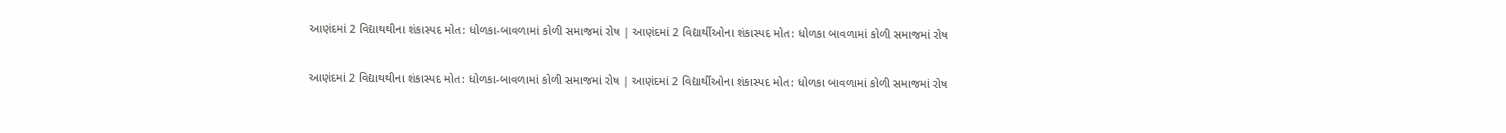આણંદમાં 2 વિદ્યાથથીના શંકાસ્પદ મોત: ધોળકા-બાવળામાં કોળી સમાજમાં રોષ | આણંદમાં 2 વિદ્યાર્થીઓના શંકાસ્પદ મોત: ધોળકા બાવળામાં કોળી સમાજમાં રોષ

આણંદમાં 2 વિદ્યાથથીના શંકાસ્પદ મોત: ધોળકા-બાવળામાં કોળી સમાજમાં રોષ | આણંદમાં 2 વિદ્યાર્થીઓના શંકાસ્પદ મોત: ધોળકા બાવળામાં કોળી સમાજમાં રોષ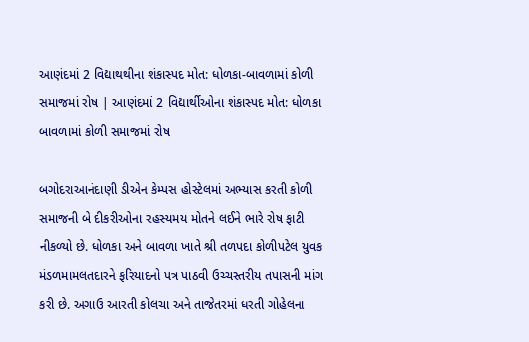આણંદમાં 2 વિદ્યાથથીના શંકાસ્પદ મોત: ધોળકા-બાવળામાં કોળી સમાજમાં રોષ | આણંદમાં 2 વિદ્યાર્થીઓના શંકાસ્પદ મોત: ધોળકા બાવળામાં કોળી સમાજમાં રોષ

બગોદરાઆનંદાણી ડીએન કેમ્પસ હોસ્ટેલમાં અભ્યાસ કરતી કોળી સમાજની બે દીકરીઓના રહસ્યમય મોતને લઈને ભારે રોષ ફાટી નીકળ્યો છે. ધોળકા અને બાવળા ખાતે શ્રી તળપદા કોળીપટેલ યુવક મંડળમામલતદારને ફરિયાદનો પત્ર પાઠવી ઉચ્ચસ્તરીય તપાસની માંગ કરી છે. અગાઉ આરતી કોલચા અને તાજેતરમાં ધરતી ગોહેલના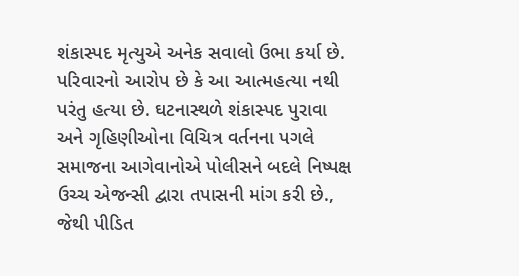શંકાસ્પદ મૃત્યુએ અનેક સવાલો ઉભા કર્યા છે. પરિવારનો આરોપ છે કે આ આત્મહત્યા નથી પરંતુ હત્યા છે. ઘટનાસ્થળે શંકાસ્પદ પુરાવા અને ગૃહિણીઓના વિચિત્ર વર્તનના પગલે સમાજના આગેવાનોએ પોલીસને બદલે નિષ્પક્ષ ઉચ્ચ એજન્સી દ્વારા તપાસની માંગ કરી છે., જેથી પીડિત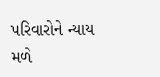પરિવારોને ન્યાય મળે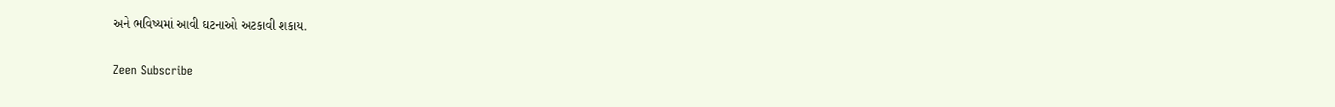અને ભવિષ્યમાં આવી ઘટનાઓ અટકાવી શકાય.

Zeen Subscribe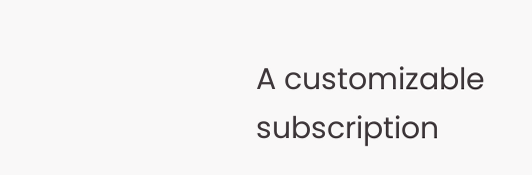A customizable subscription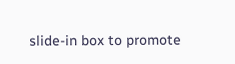slide-in box to promote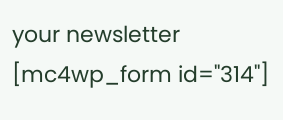your newsletter
[mc4wp_form id="314"]